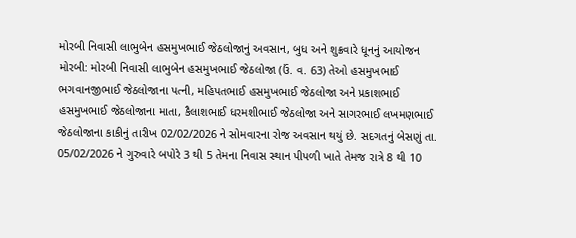મોરબી નિવાસી લાભુબેન હસમુખભાઈ જેઠલોજાનું અવસાન, બુધ અને શુક્રવારે ધૂનનું આયોજન મોરબી: મોરબી નિવાસી લાભુબેન હસમુખભાઈ જેઠલોજા (ઉં. વ. 63) તેઓ હસમુખભાઈ ભગવાનજીભાઈ જેઠલોજાના પત્ની, મહિપતભાઈ હસમુખભાઈ જેઠલોજા અને પ્રકાશભાઈ હસમુખભાઈ જેઠલોજાના માતા, કૈલાશભાઈ ધરમશીભાઈ જેઠલોજા અને સાગરભાઈ લખમણભાઈ જેઠલોજાના કાકીનું તારીખ 02/02/2026 ને સોમવારના રોજ અવસાન થયું છે. સદગતનું બેસણું તા. 05/02/2026 ને ગુરુવારે બપોરે 3 થી 5 તેમના નિવાસ સ્થાન પીપળી ખાતે તેમજ રાત્રે 8 થી 10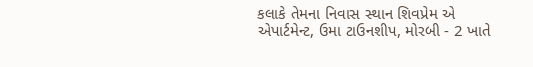કલાકે તેમના નિવાસ સ્થાન શિવપ્રેમ એ એપાર્ટમેન્ટ, ઉમા ટાઉનશીપ, મોરબી - 2 ખાતે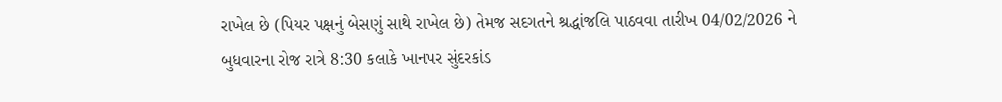રાખેલ છે (પિયર પક્ષનું બેસણું સાથે રાખેલ છે) તેમજ સદગતને શ્રદ્ધાંજલિ પાઠવવા તારીખ 04/02/2026 ને બુધવારના રોજ રાત્રે 8:30 કલાકે ખાનપર સુંદરકાંડ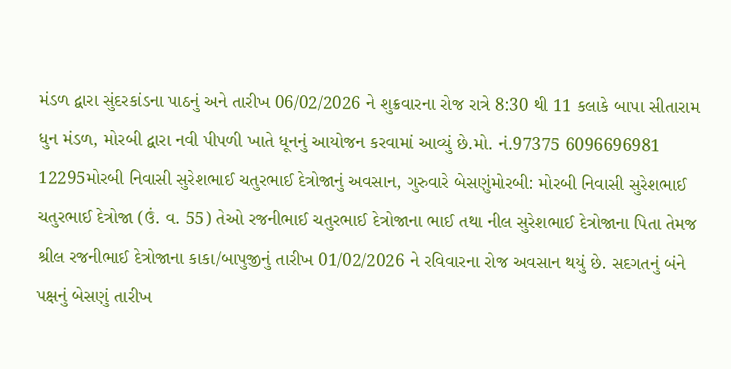મંડળ દ્વારા સુંદરકાંડના પાઠનું અને તારીખ 06/02/2026 ને શુક્રવારના રોજ રાત્રે 8:30 થી 11 કલાકે બાપા સીતારામ ધુન મંડળ, મોરબી દ્વારા નવી પીપળી ખાતે ધૂનનું આયોજન કરવામાં આવ્યું છે.મો. નં.97375 6096696981 12295મોરબી નિવાસી સુરેશભાઈ ચતુરભાઈ દેત્રોજાનું અવસાન, ગુરુવારે બેસણુંમોરબી: મોરબી નિવાસી સુરેશભાઈ ચતુરભાઈ દેત્રોજા (ઉં. વ. 55) તેઓ રજનીભાઈ ચતુરભાઈ દેત્રોજાના ભાઈ તથા નીલ સુરેશભાઈ દેત્રોજાના પિતા તેમજ શ્રીલ રજનીભાઈ દેત્રોજાના કાકા/બાપુજીનું તારીખ 01/02/2026 ને રવિવારના રોજ અવસાન થયું છે. સદગતનું બંને પક્ષનું બેસણું તારીખ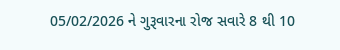05/02/2026 ને ગુરૂવારના રોજ સવારે 8 થી 10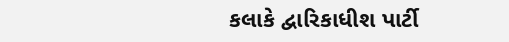કલાકે દ્વારિકાધીશ પાર્ટી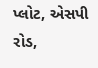પ્લોટ, એસપી રોડ,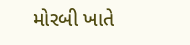મોરબી ખાતે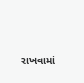રાખવામાં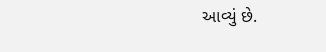આવ્યું છે.